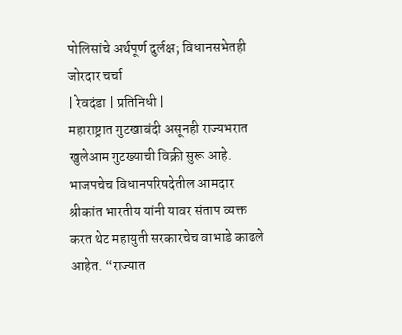पोलिसांचे अर्थपूर्ण दुर्लक्ष; विधानसभेतही जोरदार चर्चा
| रेवदंडा | प्रतिनिधी |
महाराष्ट्रात गुटखाबंदी असूनही राज्यभरात खुलेआम गुटख्याची विक्री सुरू आहे. भाजपचेच विधानपरिषदेतील आमदार श्रीकांत भारतीय यांनी यावर संताप व्यक्त करत थेट महायुती सरकारचेच वाभाडे काढले आहेत. “राज्यात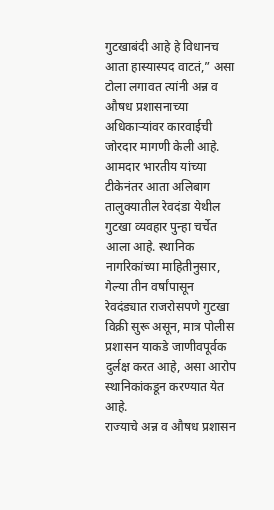गुटखाबंदी आहे हे विधानच आता हास्यास्पद वाटतं,” असा टोला लगावत त्यांनी अन्न व औषध प्रशासनाच्या अधिकाऱ्यांवर कारवाईची जोरदार मागणी केली आहे. आमदार भारतीय यांच्या टीकेनंतर आता अलिबाग तालुक्यातील रेवदंडा येथील गुटखा व्यवहार पुन्हा चर्चेत आला आहे. स्थानिक नागरिकांच्या माहितीनुसार, गेल्या तीन वर्षांपासून रेवदंड्यात राजरोसपणे गुटखा विक्री सुरू असून, मात्र पोलीस प्रशासन याकडे जाणीवपूर्वक दुर्लक्ष करत आहे, असा आरोप स्थानिकांकडून करण्यात येत आहे.
राज्याचे अन्न व औषध प्रशासन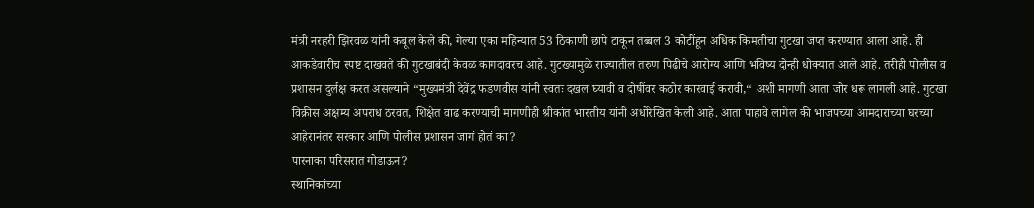मंत्री नरहरी झिरवळ यांनी कबूल केले की, गेल्या एका महिन्यात 53 ठिकाणी छापे टाकून तब्बल 3 कोटींहून अधिक किमतीचा गुटखा जप्त करण्यात आला आहे. ही आकडेवारीच स्पष्ट दाखवते की गुटखाबंदी केवळ कागदावरच आहे. गुटख्यामुळे राज्यातील तरुण पिढीचे आरोग्य आणि भविष्य दोन्ही धोक्यात आले आहे. तरीही पोलीस व प्रशासन दुर्लक्ष करत असल्याने “मुख्यमंत्री देवेंद्र फडणवीस यांनी स्वतः दखल घ्यावी व दोषींवर कठोर कारवाई करावी,“ अशी मागणी आता जोर धरू लागली आहे. गुटखा विक्रीस अक्षम्य अपराध ठरवत, शिक्षेत वाढ करण्याची मागणीही श्रीकांत भारतीय यांनी अधोरेखित केली आहे. आता पाहावे लागेल की भाजपच्या आमदाराच्या घरच्या आहेरानंतर सरकार आणि पोलीस प्रशासन जागं होतं का?
पारनाका परिसरात गोडाऊन?
स्थानिकांच्या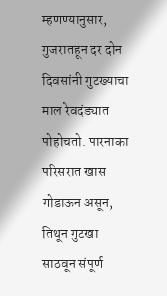म्हणण्यानुसार, गुजरातहून दर दोन दिवसांनी गुटख्याचा माल रेवदंड्यात पोहोचतो. पारनाका परिसरात खास गोडाऊन असून, तिथून गुटखा साठवून संपूर्ण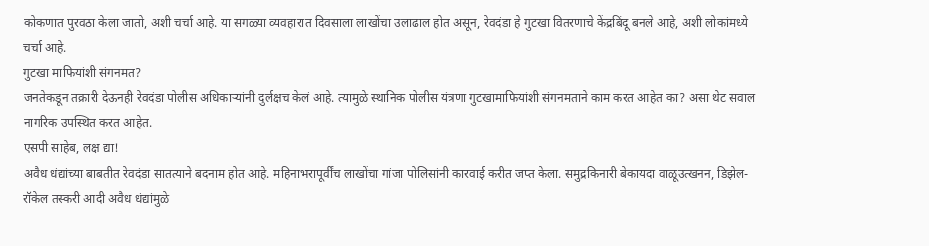कोकणात पुरवठा केला जातो, अशी चर्चा आहे. या सगळ्या व्यवहारात दिवसाला लाखोंचा उलाढाल होत असून, रेवदंडा हे गुटखा वितरणाचे केंद्रबिंदू बनले आहे, अशी लोकांमध्ये चर्चा आहे.
गुटखा माफियांशी संगनमत?
जनतेकडून तक्रारी देऊनही रेवदंडा पोलीस अधिकाऱ्यांनी दुर्लक्षच केलं आहे. त्यामुळे स्थानिक पोलीस यंत्रणा गुटखामाफियांशी संगनमताने काम करत आहेत का? असा थेट सवाल नागरिक उपस्थित करत आहेत.
एसपी साहेब, लक्ष द्या!
अवैध धंद्यांच्या बाबतीत रेवदंडा सातत्याने बदनाम होत आहे. महिनाभरापूर्वींच लाखोंचा गांजा पोलिसांनी कारवाई करीत जप्त केला. समुद्रकिनारी बेकायदा वाळूउत्खनन, डिझेल-रॉकेल तस्करी आदी अवैध धंद्यांमुळे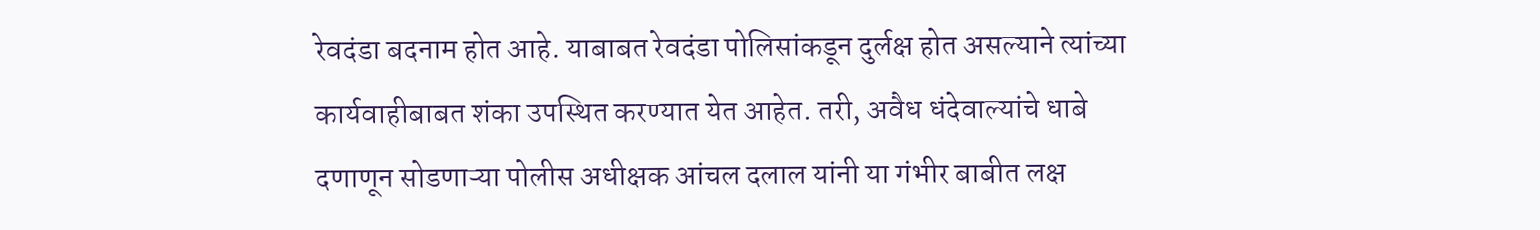रेवदंडा बदनाम होत आहे. याबाबत रेवदंडा पोलिसांकडून दुर्लक्ष होत असल्याने त्यांच्या कार्यवाहीबाबत शंका उपस्थित करण्यात येत आहेत. तरी, अवैध धंदेवाल्यांचे धाबे दणाणून सोडणाऱ्या पोलीस अधीक्षक आंचल दलाल यांनी या गंभीर बाबीत लक्ष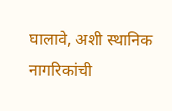घालावे, अशी स्थानिक नागरिकांची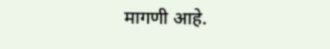मागणी आहे.